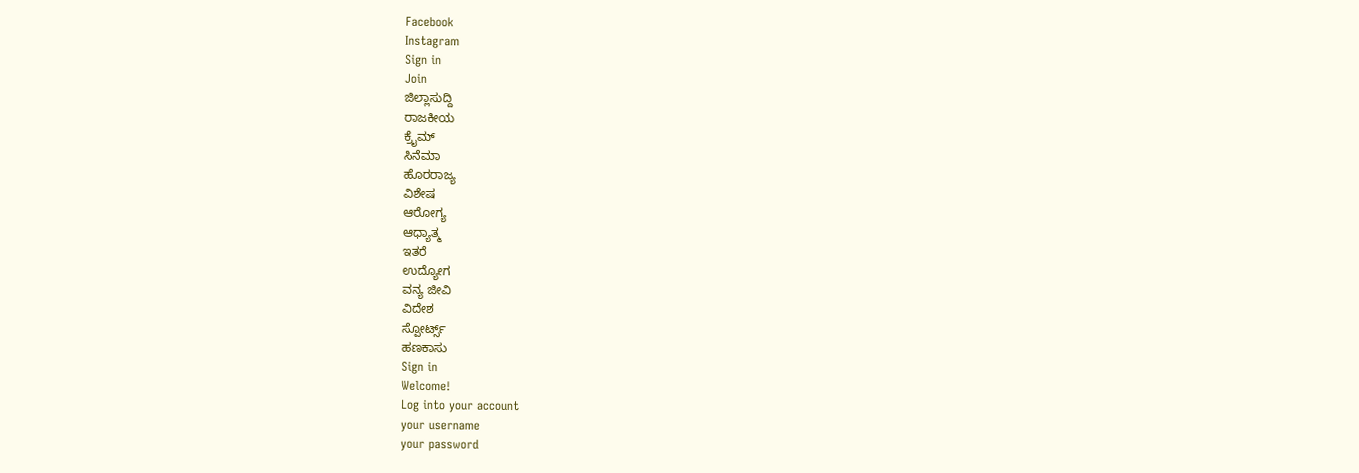Facebook
Instagram
Sign in
Join
ಜಿಲ್ಲಾಸುದ್ದಿ
ರಾಜಕೀಯ
ಕ್ರೈಮ್
ಸಿನೆಮಾ
ಹೊರರಾಜ್ಯ
ವಿಶೇಷ
ಆರೋಗ್ಯ
ಆಧ್ಯಾತ್ಮ
ಇತರೆ
ಉದ್ಯೋಗ
ವನ್ಯ ಜೀವಿ
ವಿದೇಶ
ಸ್ಪೋರ್ಟ್ಸ್
ಹಣಕಾಸು
Sign in
Welcome!
Log into your account
your username
your password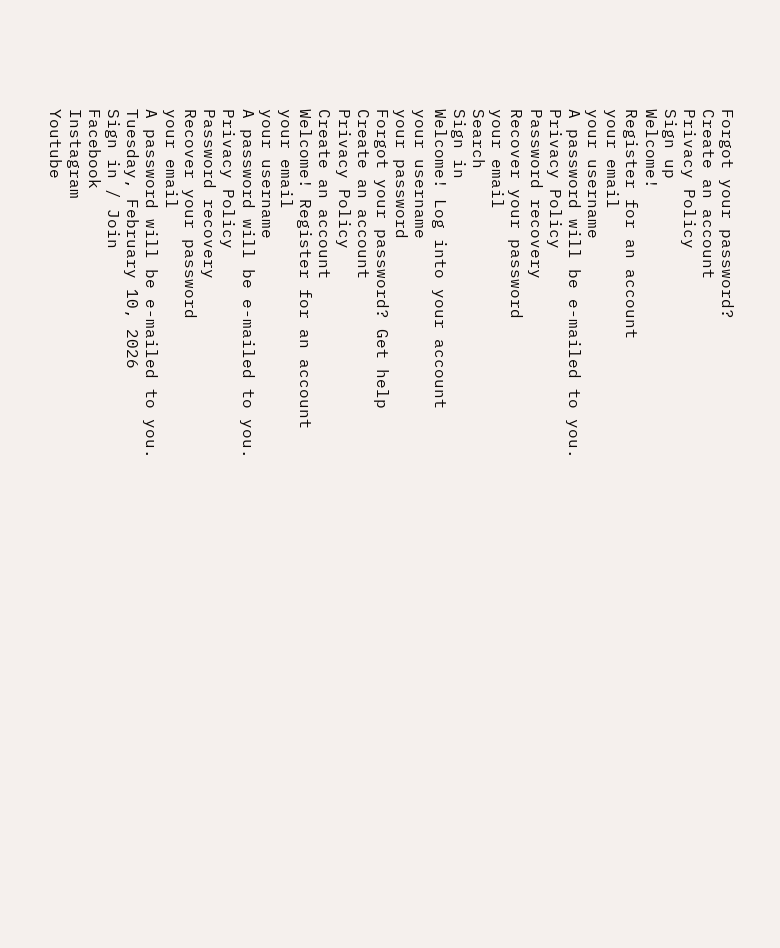Forgot your password?
Create an account
Privacy Policy
Sign up
Welcome!
Register for an account
your email
your username
A password will be e-mailed to you.
Privacy Policy
Password recovery
Recover your password
your email
Search
Sign in
Welcome! Log into your account
your username
your password
Forgot your password? Get help
Create an account
Privacy Policy
Create an account
Welcome! Register for an account
your email
your username
A password will be e-mailed to you.
Privacy Policy
Password recovery
Recover your password
your email
A password will be e-mailed to you.
Tuesday, February 10, 2026
Sign in / Join
Facebook
Instagram
Youtube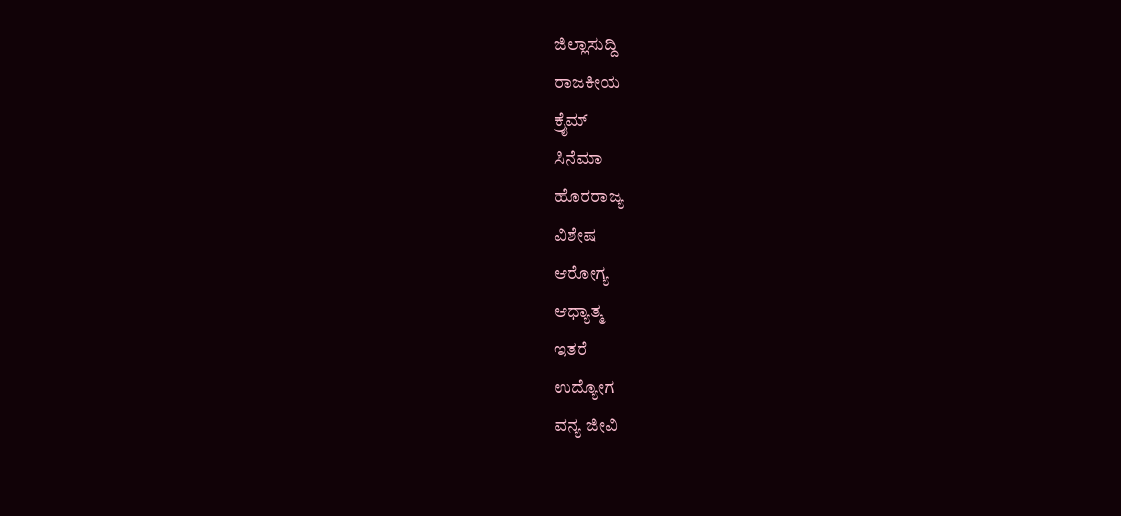ಜಿಲ್ಲಾಸುದ್ದಿ
ರಾಜಕೀಯ
ಕ್ರೈಮ್
ಸಿನೆಮಾ
ಹೊರರಾಜ್ಯ
ವಿಶೇಷ
ಆರೋಗ್ಯ
ಆಧ್ಯಾತ್ಮ
ಇತರೆ
ಉದ್ಯೋಗ
ವನ್ಯ ಜೀವಿ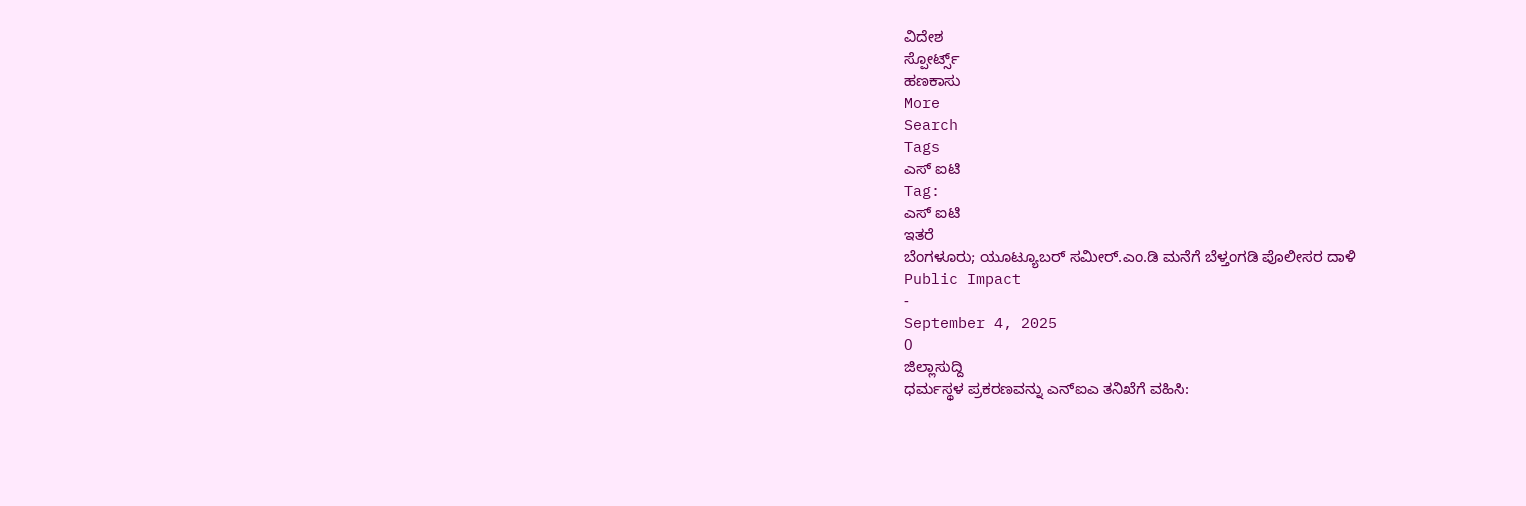ವಿದೇಶ
ಸ್ಪೋರ್ಟ್ಸ್
ಹಣಕಾಸು
More
Search
Tags
ಎಸ್ ಐಟಿ
Tag:
ಎಸ್ ಐಟಿ
ಇತರೆ
ಬೆಂಗಳೂರು; ಯೂಟ್ಯೂಬರ್ ಸಮೀರ್.ಎಂ.ಡಿ ಮನೆಗೆ ಬೆಳ್ತಂಗಡಿ ಪೊಲೀಸರ ದಾಳಿ
Public Impact
-
September 4, 2025
0
ಜಿಲ್ಲಾಸುದ್ದಿ
ಧರ್ಮಸ್ಥಳ ಪ್ರಕರಣವನ್ನು ಎನ್ಐಎ ತನಿಖೆಗೆ ವಹಿಸಿ: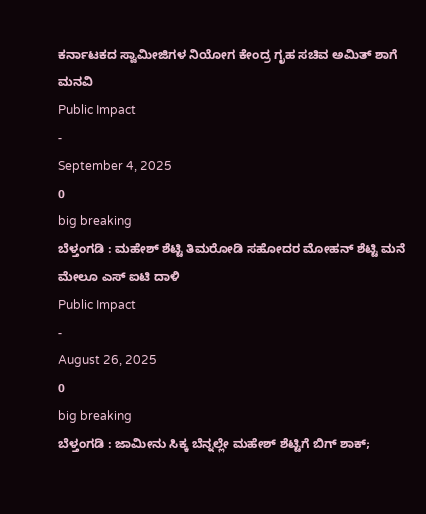ಕರ್ನಾಟಕದ ಸ್ವಾಮೀಜಿಗಳ ನಿಯೋಗ ಕೇಂದ್ರ ಗೃಹ ಸಚಿವ ಅಮಿತ್ ಶಾಗೆ ಮನವಿ
Public Impact
-
September 4, 2025
0
big breaking
ಬೆಳ್ತಂಗಡಿ : ಮಹೇಶ್ ಶೆಟ್ಟಿ ತಿಮರೋಡಿ ಸಹೋದರ ಮೋಹನ್ ಶೆಟ್ಟಿ ಮನೆ ಮೇಲೂ ಎಸ್ ಐಟಿ ದಾಳಿ
Public Impact
-
August 26, 2025
0
big breaking
ಬೆಳ್ತಂಗಡಿ : ಜಾಮೀನು ಸಿಕ್ಕ ಬೆನ್ನಲ್ಲೇ ಮಹೇಶ್ ಶೆಟ್ಟಿಗೆ ಬಿಗ್ ಶಾಕ್;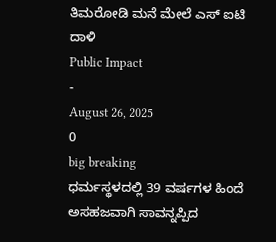ತಿಮರೋಡಿ ಮನೆ ಮೇಲೆ ಎಸ್ ಐಟಿ ದಾಳಿ
Public Impact
-
August 26, 2025
0
big breaking
ಧರ್ಮಸ್ಥಳದಲ್ಲಿ 39 ವರ್ಷಗಳ ಹಿಂದೆ ಅಸಹಜವಾಗಿ ಸಾವನ್ನಪ್ಪಿದ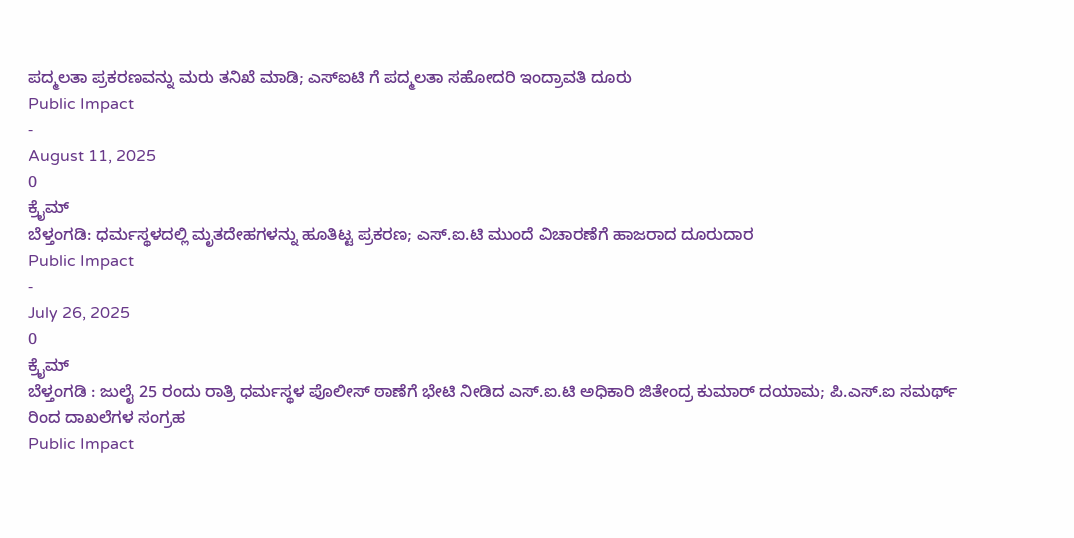ಪದ್ಮಲತಾ ಪ್ರಕರಣವನ್ನು ಮರು ತನಿಖೆ ಮಾಡಿ; ಎಸ್ಐಟಿ ಗೆ ಪದ್ಮಲತಾ ಸಹೋದರಿ ಇಂದ್ರಾವತಿ ದೂರು
Public Impact
-
August 11, 2025
0
ಕ್ರೈಮ್
ಬೆಳ್ತಂಗಡಿ: ಧರ್ಮಸ್ಥಳದಲ್ಲಿ ಮೃತದೇಹಗಳನ್ನು ಹೂತಿಟ್ಟ ಪ್ರಕರಣ; ಎಸ್.ಐ.ಟಿ ಮುಂದೆ ವಿಚಾರಣೆಗೆ ಹಾಜರಾದ ದೂರುದಾರ
Public Impact
-
July 26, 2025
0
ಕ್ರೈಮ್
ಬೆಳ್ತಂಗಡಿ : ಜುಲೈ 25 ರಂದು ರಾತ್ರಿ ಧರ್ಮಸ್ಥಳ ಪೊಲೀಸ್ ಠಾಣೆಗೆ ಭೇಟಿ ನೀಡಿದ ಎಸ್.ಐ.ಟಿ ಅಧಿಕಾರಿ ಜಿತೇಂದ್ರ ಕುಮಾರ್ ದಯಾಮ; ಪಿ.ಎಸ್.ಐ ಸಮರ್ಥ್ ರಿಂದ ದಾಖಲೆಗಳ ಸಂಗ್ರಹ
Public Impact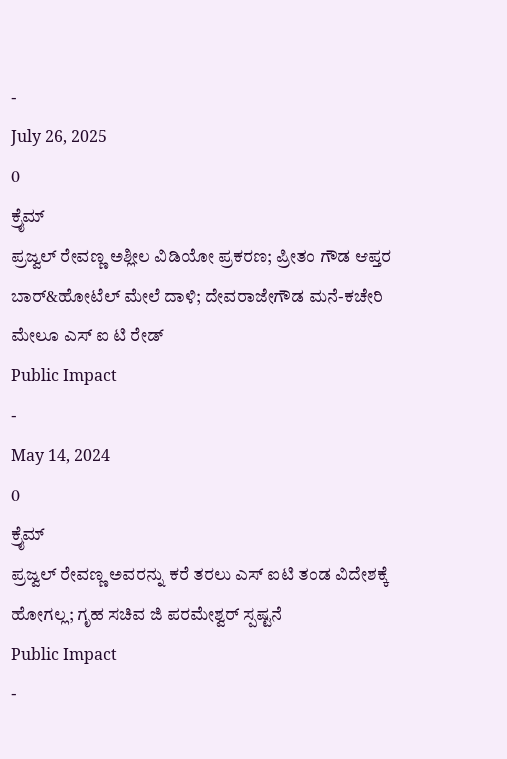-
July 26, 2025
0
ಕ್ರೈಮ್
ಪ್ರಜ್ವಲ್ ರೇವಣ್ಣ ಅಶ್ಲೀಲ ವಿಡಿಯೋ ಪ್ರಕರಣ; ಪ್ರೀತಂ ಗೌಡ ಆಪ್ತರ ಬಾರ್&ಹೋಟೆಲ್ ಮೇಲೆ ದಾಳಿ; ದೇವರಾಜೇಗೌಡ ಮನೆ-ಕಚೇರಿ ಮೇಲೂ ಎಸ್ ಐ ಟಿ ರೇಡ್
Public Impact
-
May 14, 2024
0
ಕ್ರೈಮ್
ಪ್ರಜ್ವಲ್ ರೇವಣ್ಣ ಅವರನ್ನು ಕರೆ ತರಲು ಎಸ್ ಐಟಿ ತಂಡ ವಿದೇಶಕ್ಕೆ ಹೋಗಲ್ಲ; ಗೃಹ ಸಚಿವ ಜಿ ಪರಮೇಶ್ವರ್ ಸ್ಪಷ್ಟನೆ
Public Impact
-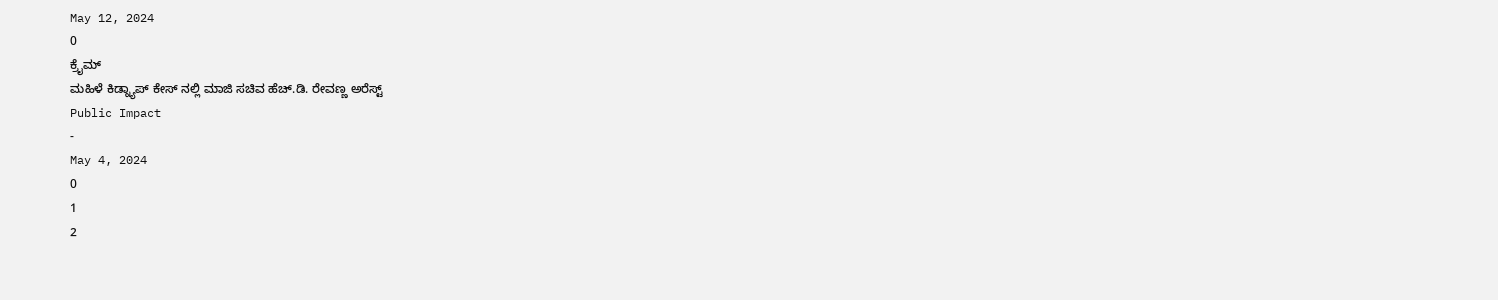May 12, 2024
0
ಕ್ರೈಮ್
ಮಹಿಳೆ ಕಿಡ್ನ್ಯಾಪ್ ಕೇಸ್ ನಲ್ಲಿ ಮಾಜಿ ಸಚಿವ ಹೆಚ್.ಡಿ. ರೇವಣ್ಣ ಅರೆಸ್ಟ್
Public Impact
-
May 4, 2024
0
1
2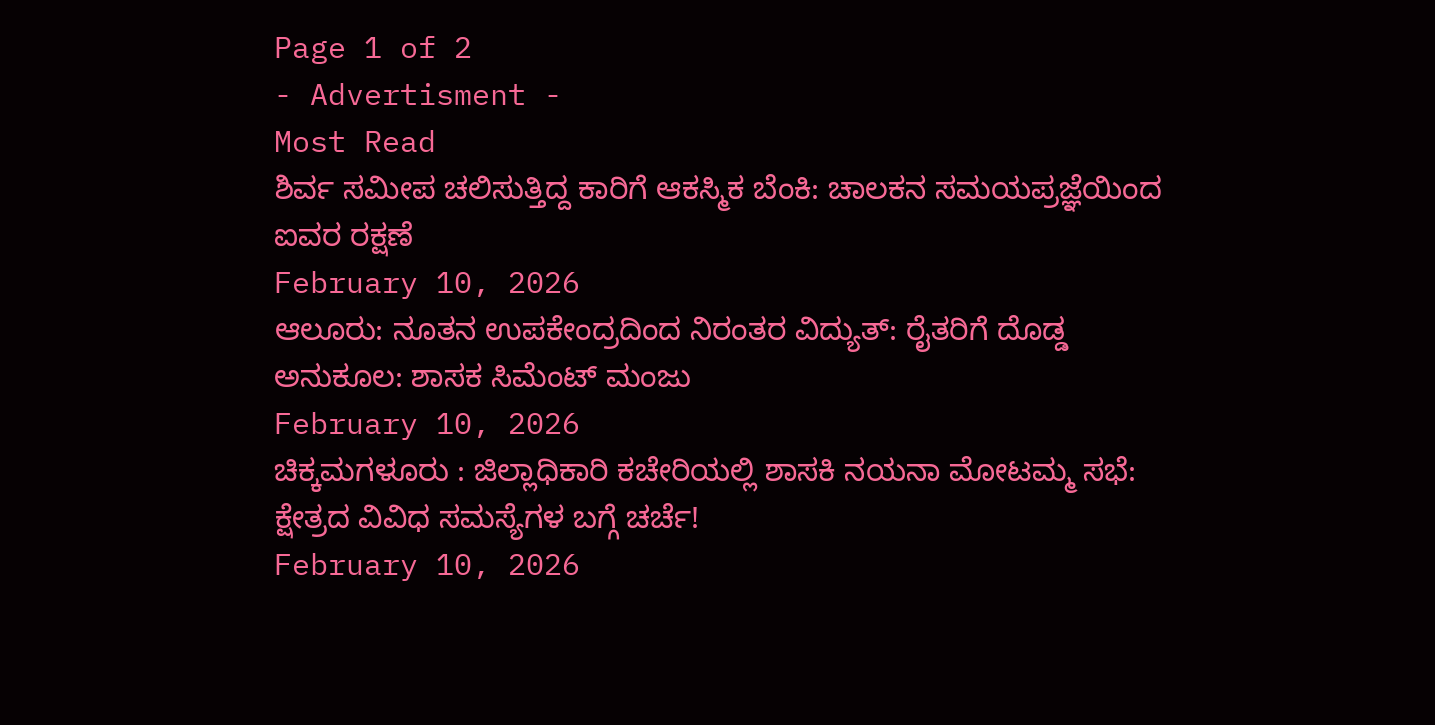Page 1 of 2
- Advertisment -
Most Read
ಶಿರ್ವ ಸಮೀಪ ಚಲಿಸುತ್ತಿದ್ದ ಕಾರಿಗೆ ಆಕಸ್ಮಿಕ ಬೆಂಕಿ: ಚಾಲಕನ ಸಮಯಪ್ರಜ್ಞೆಯಿಂದ ಐವರ ರಕ್ಷಣೆ
February 10, 2026
ಆಲೂರು: ನೂತನ ಉಪಕೇಂದ್ರದಿಂದ ನಿರಂತರ ವಿದ್ಯುತ್: ರೈತರಿಗೆ ದೊಡ್ಡ ಅನುಕೂಲ: ಶಾಸಕ ಸಿಮೆಂಟ್ ಮಂಜು
February 10, 2026
ಚಿಕ್ಕಮಗಳೂರು : ಜಿಲ್ಲಾಧಿಕಾರಿ ಕಚೇರಿಯಲ್ಲಿ ಶಾಸಕಿ ನಯನಾ ಮೋಟಮ್ಮ ಸಭೆ: ಕ್ಷೇತ್ರದ ವಿವಿಧ ಸಮಸ್ಯೆಗಳ ಬಗ್ಗೆ ಚರ್ಚೆ!
February 10, 2026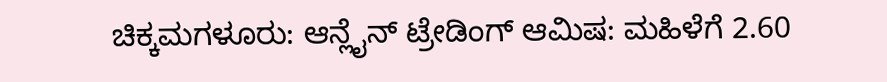ಚಿಕ್ಕಮಗಳೂರು: ಆನ್ಲೈನ್ ಟ್ರೇಡಿಂಗ್ ಆಮಿಷ: ಮಹಿಳೆಗೆ 2.60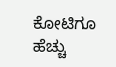ಕೋಟಿಗೂ ಹೆಚ್ಚು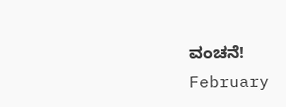ವಂಚನೆ!
February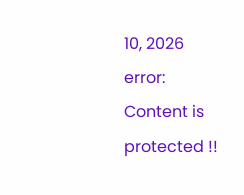10, 2026
error:
Content is protected !!